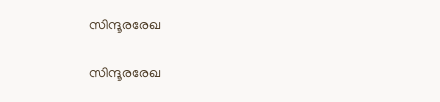സിന്ദൂരരേഖ

സിന്ദൂരരേഖ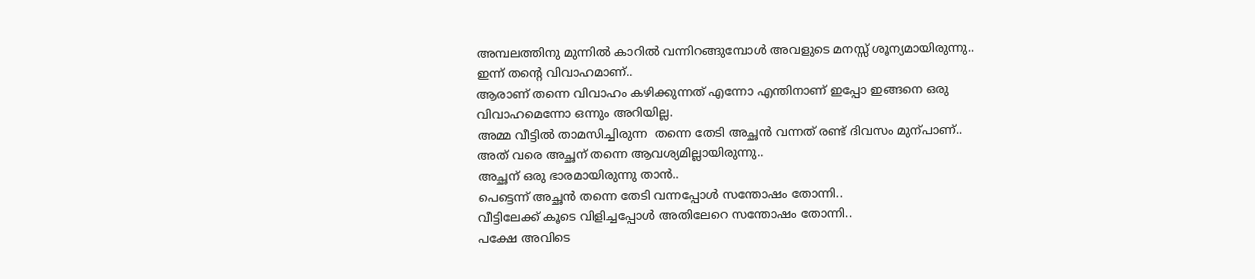അമ്പലത്തിനു മുന്നിൽ കാറിൽ വന്നിറങ്ങുമ്പോൾ അവളുടെ മനസ്സ് ശൂന്യമായിരുന്നു..
ഇന്ന് തന്റെ വിവാഹമാണ്..
ആരാണ് തന്നെ വിവാഹം കഴിക്കുന്നത് എന്നോ എന്തിനാണ് ഇപ്പോ ഇങ്ങനെ ഒരു വിവാഹമെന്നോ ഒന്നും അറിയില്ല.
അമ്മ വീട്ടിൽ താമസിച്ചിരുന്ന  തന്നെ തേടി അച്ഛൻ വന്നത് രണ്ട് ദിവസം മുന്പാണ്..
അത് വരെ അച്ഛന് തന്നെ ആവശ്യമില്ലായിരുന്നു..
അച്ഛന് ഒരു ഭാരമായിരുന്നു താൻ..
പെട്ടെന്ന് അച്ഛൻ തന്നെ തേടി വന്നപ്പോൾ സന്തോഷം തോന്നി..
വീട്ടിലേക്ക് കൂടെ വിളിച്ചപ്പോൾ അതിലേറെ സന്തോഷം തോന്നി..
പക്ഷേ അവിടെ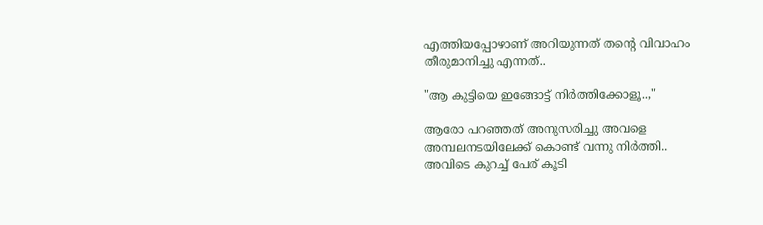എത്തിയപ്പോഴാണ് അറിയുന്നത് തന്റെ വിവാഹം തീരുമാനിച്ചു എന്നത്..

"ആ കുട്ടിയെ ഇങ്ങോട്ട് നിർത്തിക്കോളൂ..,"

ആരോ പറഞ്ഞത് അനുസരിച്ചു അവളെ  അമ്പലനടയിലേക്ക് കൊണ്ട് വന്നു നിർത്തി..
അവിടെ കുറച്ച് പേര് കൂടി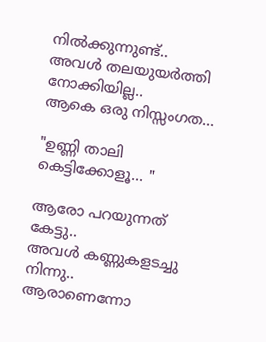നിൽക്കുന്നുണ്ട്..
അവൾ തലയുയർത്തി നോക്കിയില്ല..
ആകെ ഒരു നിസ്സംഗത...

"ഉണ്ണി താലി കെട്ടിക്കോളൂ... "

ആരോ പറയുന്നത് കേട്ടു..
അവൾ കണ്ണുകളടച്ചു നിന്നു..
ആരാണെന്നോ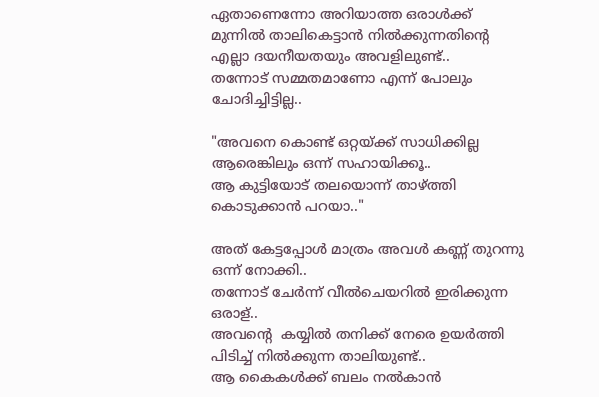ഏതാണെന്നോ അറിയാത്ത ഒരാൾക്ക് മുന്നിൽ താലികെട്ടാൻ നിൽക്കുന്നതിന്റെ എല്ലാ ദയനീയതയും അവളിലുണ്ട്..
തന്നോട് സമ്മതമാണോ എന്ന് പോലും ചോദിച്ചിട്ടില്ല..

"അവനെ കൊണ്ട് ഒറ്റയ്ക്ക് സാധിക്കില്ല  ആരെങ്കിലും ഒന്ന് സഹായിക്കൂ..
ആ കുട്ടിയോട് തലയൊന്ന് താഴ്ത്തി കൊടുക്കാൻ പറയാ.."

അത് കേട്ടപ്പോൾ മാത്രം അവൾ കണ്ണ് തുറന്നു ഒന്ന് നോക്കി..
തന്നോട് ചേർന്ന് വീൽചെയറിൽ ഇരിക്കുന്ന ഒരാള്..
അവന്റെ  കയ്യിൽ തനിക്ക് നേരെ ഉയർത്തി പിടിച്ച് നിൽക്കുന്ന താലിയുണ്ട്..
ആ കൈകൾക്ക്‌ ബലം നൽകാൻ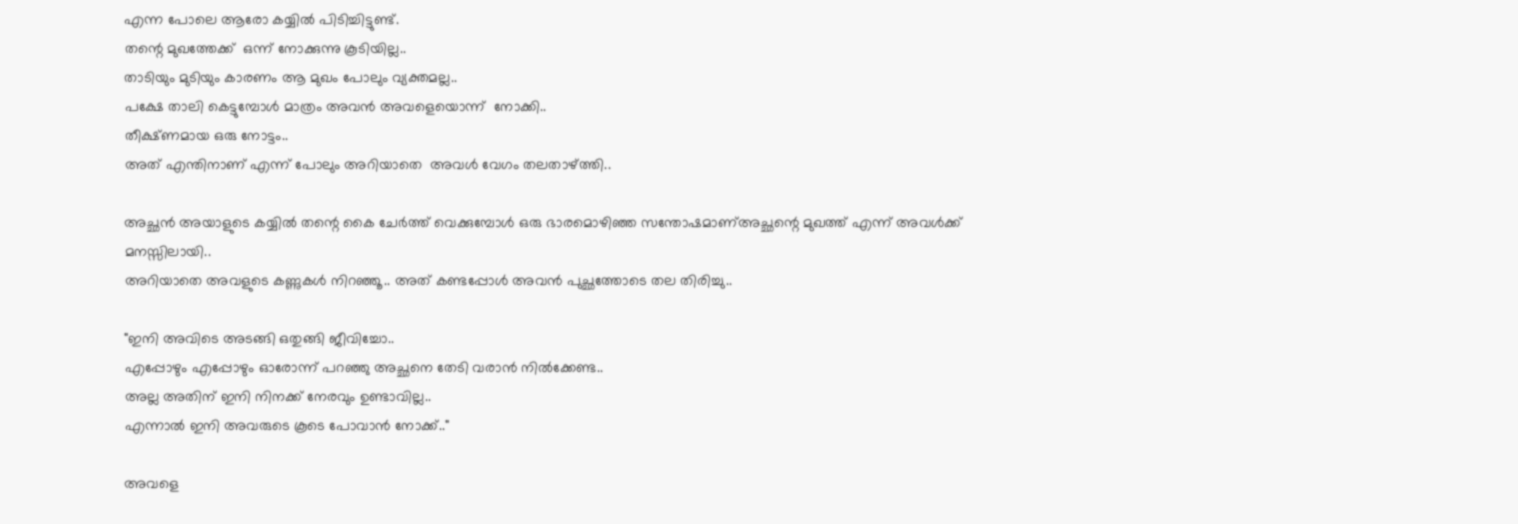എന്ന പോലെ ആരോ കയ്യിൽ പിടിച്ചിട്ടുണ്ട്.
തന്റെ മുഖത്തേക്ക്  ഒന്ന് നോക്കുന്നു കൂടിയില്ല..
താടിയും മുടിയും കാരണം ആ മുഖം പോലും വ്യക്തമല്ല..
പക്ഷേ താലി കെട്ടുമ്പോൾ മാത്രം അവൻ അവളെയൊന്ന്  നോക്കി..
തീക്ഷ്ണമായ ഒരു നോട്ടം..
അത് എന്തിനാണ് എന്ന് പോലും അറിയാതെ  അവൾ വേഗം തലതാഴ്ത്തി..

അച്ഛൻ അയാളുടെ കയ്യിൽ തന്റെ കൈ ചേർത്ത് വെക്കുമ്പോൾ ഒരു ഭാരമൊഴിഞ്ഞ സന്തോഷമാണ്അച്ഛന്റെ മുഖത്ത് എന്ന് അവൾക്ക് മനസ്സിലായി..
അറിയാതെ അവളുടെ കണ്ണുകൾ നിറഞ്ഞൂ.. അത് കണ്ടപ്പോൾ അവൻ പുച്ഛത്തോടെ തല തിരിച്ചു..

"ഇനി അവിടെ അടങ്ങി ഒതുങ്ങി ജീവിച്ചോ..
എപ്പോഴും എപ്പോഴും ഓരോന്ന് പറഞ്ഞു അച്ഛനെ തേടി വരാൻ നിൽക്കേണ്ട..
അല്ല അതിന് ഇനി നിനക്ക് നേരവും ഉണ്ടാവില്ല..
എന്നാൽ ഇനി അവരുടെ കൂടെ പോവാൻ നോക്ക്‌.."

അവളെ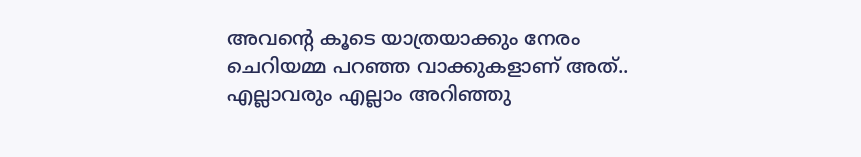അവന്റെ കൂടെ യാത്രയാക്കും നേരം ചെറിയമ്മ പറഞ്ഞ വാക്കുകളാണ് അത്..
എല്ലാവരും എല്ലാം അറിഞ്ഞു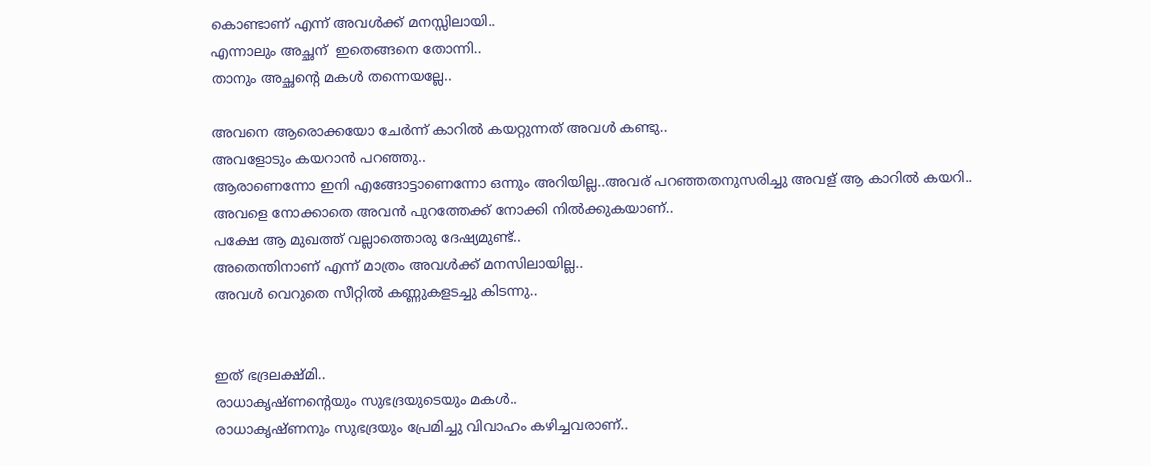കൊണ്ടാണ് എന്ന് അവൾക്ക് മനസ്സിലായി..
എന്നാലും അച്ഛന്  ഇതെങ്ങനെ തോന്നി..
താനും അച്ഛന്റെ മകൾ തന്നെയല്ലേ..

അവനെ ആരൊക്കയോ ചേർന്ന് കാറിൽ കയറ്റുന്നത് അവൾ കണ്ടു..
അവളോടും കയറാൻ പറഞ്ഞു..
ആരാണെന്നോ ഇനി എങ്ങോട്ടാണെന്നോ ഒന്നും അറിയില്ല..അവര് പറഞ്ഞതനുസരിച്ചു അവള് ആ കാറിൽ കയറി..
അവളെ നോക്കാതെ അവൻ പുറത്തേക്ക് നോക്കി നിൽക്കുകയാണ്..
പക്ഷേ ആ മുഖത്ത് വല്ലാത്തൊരു ദേഷ്യമുണ്ട്..
അതെന്തിനാണ് എന്ന് മാത്രം അവൾക്ക് മനസിലായില്ല..
അവൾ വെറുതെ സീറ്റിൽ കണ്ണുകളടച്ചു കിടന്നു..


ഇത് ഭദ്രലക്ഷ്മി..
രാധാകൃഷ്ണന്റെയും സുഭദ്രയുടെയും മകൾ..
രാധാകൃഷ്‌ണനും സുഭദ്രയും പ്രേമിച്ചു വിവാഹം കഴിച്ചവരാണ്..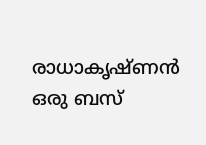രാധാകൃഷ്ണൻ ഒരു ബസ്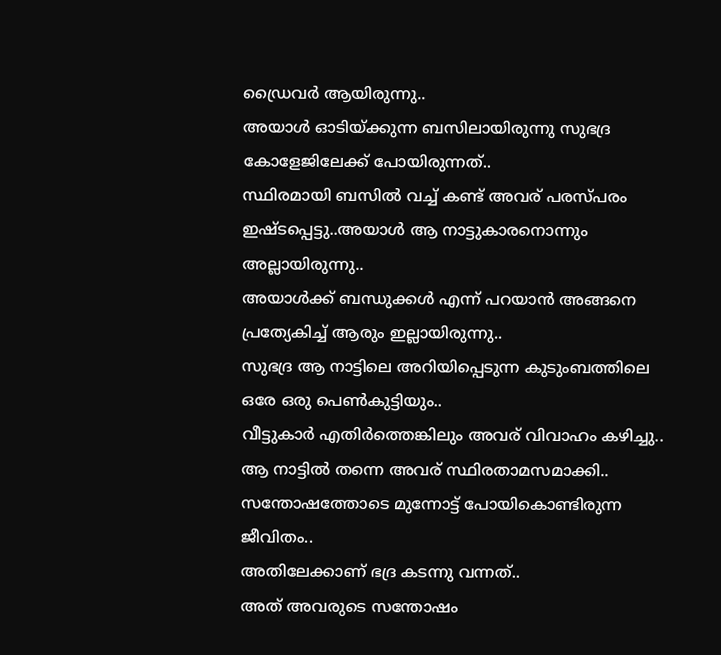ഡ്രൈവർ ആയിരുന്നു..
അയാൾ ഓടിയ്ക്കുന്ന ബസിലായിരുന്നു സുഭദ്ര കോളേജിലേക്ക് പോയിരുന്നത്..
സ്ഥിരമായി ബസിൽ വച്ച് കണ്ട് അവര് പരസ്പരം ഇഷ്ടപ്പെട്ടു..അയാൾ ആ നാട്ടുകാരനൊന്നും അല്ലായിരുന്നു..
അയാൾക്ക് ബന്ധുക്കൾ എന്ന് പറയാൻ അങ്ങനെ പ്രത്യേകിച്ച് ആരും ഇല്ലായിരുന്നു..
സുഭദ്ര ആ നാട്ടിലെ അറിയിപ്പെടുന്ന കുടുംബത്തിലെ ഒരേ ഒരു പെൺകുട്ടിയും..
വീട്ടുകാർ എതിർത്തെങ്കിലും അവര് വിവാഹം കഴിച്ചു..
ആ നാട്ടിൽ തന്നെ അവര് സ്ഥിരതാമസമാക്കി..
സന്തോഷത്തോടെ മുന്നോട്ട് പോയികൊണ്ടിരുന്ന ജീവിതം..
അതിലേക്കാണ് ഭദ്ര കടന്നു വന്നത്..
അത് അവരുടെ സന്തോഷം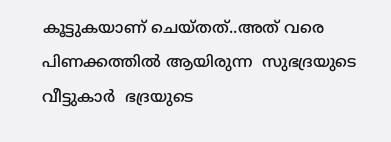കൂട്ടുകയാണ് ചെയ്തത്..അത് വരെ പിണക്കത്തിൽ ആയിരുന്ന  സുഭദ്രയുടെ വീട്ടുകാർ  ഭദ്രയുടെ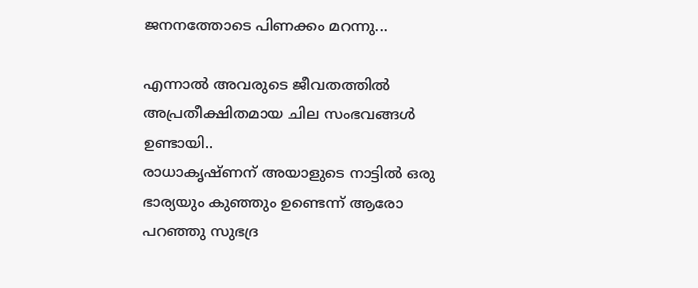ജനനത്തോടെ പിണക്കം മറന്നു...

എന്നാൽ അവരുടെ ജീവതത്തിൽ അപ്രതീക്ഷിതമായ ചില സംഭവങ്ങൾ ഉണ്ടായി..
രാധാകൃഷ്ണന് അയാളുടെ നാട്ടിൽ ഒരു ഭാര്യയും കുഞ്ഞും ഉണ്ടെന്ന് ആരോ പറഞ്ഞു സുഭദ്ര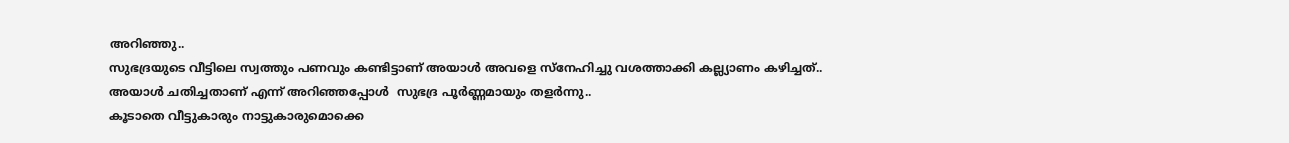അറിഞ്ഞു..
സുഭദ്രയുടെ വീട്ടിലെ സ്വത്തും പണവും കണ്ടിട്ടാണ് അയാൾ അവളെ സ്നേഹിച്ചു വശത്താക്കി കല്ല്യാണം കഴിച്ചത്..
അയാൾ ചതിച്ചതാണ് എന്ന് അറിഞ്ഞപ്പോൾ  സുഭദ്ര പൂർണ്ണമായും തളർന്നു..
കൂടാതെ വീട്ടുകാരും നാട്ടുകാരുമൊക്കെ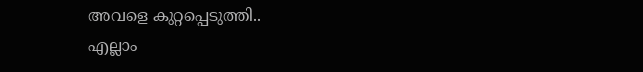അവളെ കുറ്റപ്പെടുത്തി..
എല്ലാം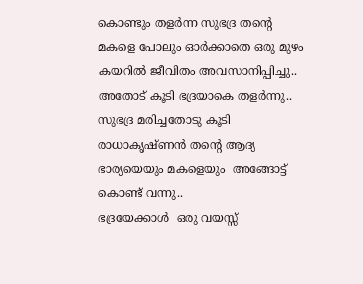കൊണ്ടും തളർന്ന സുഭദ്ര തന്റെ മകളെ പോലും ഓർക്കാതെ ഒരു മുഴം കയറിൽ ജീവിതം അവസാനിപ്പിച്ചു..
അതോട് കൂടി ഭദ്രയാകെ തളർന്നു..
സുഭദ്ര മരിച്ചതോടു കൂടി രാധാകൃഷ്ണൻ തന്റെ ആദ്യ ഭാര്യയെയും മകളെയും  അങ്ങോട്ട് കൊണ്ട് വന്നു..
ഭദ്രയേക്കാൾ  ഒരു വയസ്സ്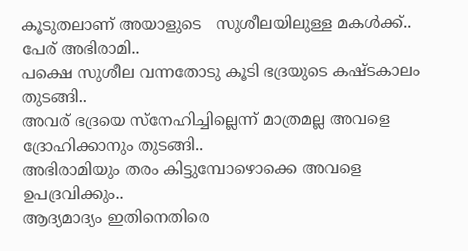കൂടുതലാണ് അയാളുടെ   സുശീലയിലുള്ള മകൾക്ക്..
പേര് അഭിരാമി..
പക്ഷെ സുശീല വന്നതോടു കൂടി ഭദ്രയുടെ കഷ്ടകാലം തുടങ്ങി..
അവര് ഭദ്രയെ സ്നേഹിച്ചില്ലെന്ന് മാത്രമല്ല അവളെ ദ്രോഹിക്കാനും തുടങ്ങി..
അഭിരാമിയും തരം കിട്ടുമ്പോഴൊക്കെ അവളെ ഉപദ്രവിക്കും..
ആദ്യമാദ്യം ഇതിനെതിരെ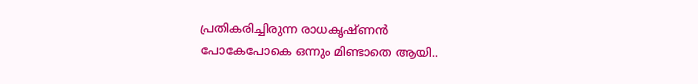പ്രതികരിച്ചിരുന്ന രാധകൃഷ്ണൻ പോകേപോകെ ഒന്നും മിണ്ടാതെ ആയി..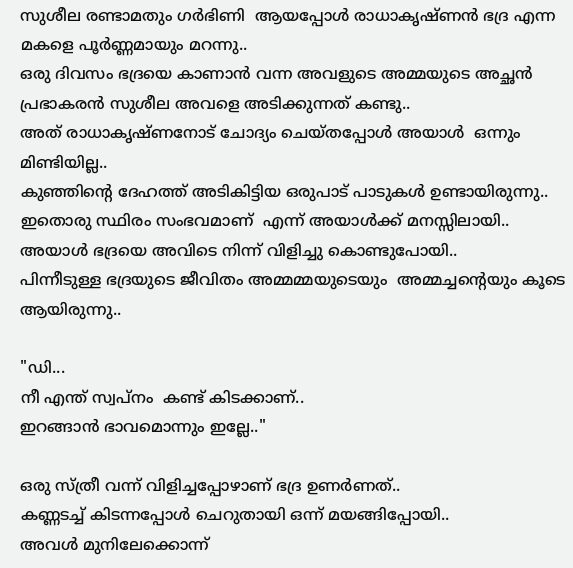സുശീല രണ്ടാമതും ഗർഭിണി  ആയപ്പോൾ രാധാകൃഷ്ണൻ ഭദ്ര എന്ന മകളെ പൂർണ്ണമായും മറന്നു..
ഒരു ദിവസം ഭദ്രയെ കാണാൻ വന്ന അവളുടെ അമ്മയുടെ അച്ഛൻ  പ്രഭാകരൻ സുശീല അവളെ അടിക്കുന്നത് കണ്ടു..
അത് രാധാകൃഷ്ണനോട് ചോദ്യം ചെയ്‍തപ്പോൾ അയാൾ  ഒന്നും മിണ്ടിയില്ല..
കുഞ്ഞിന്റെ ദേഹത്ത് അടികിട്ടിയ ഒരുപാട് പാടുകൾ ഉണ്ടായിരുന്നു..
ഇതൊരു സ്ഥിരം സംഭവമാണ്  എന്ന് അയാൾക്ക് മനസ്സിലായി..
അയാൾ ഭദ്രയെ അവിടെ നിന്ന് വിളിച്ചു കൊണ്ടുപോയി..
പിന്നീടുള്ള ഭദ്രയുടെ ജീവിതം അമ്മമ്മയുടെയും  അമ്മച്ചന്റെയും കൂടെ ആയിരുന്നു..

"ഡി...
നീ എന്ത് സ്വപ്നം  കണ്ട് കിടക്കാണ്..
ഇറങ്ങാൻ ഭാവമൊന്നും ഇല്ലേ.."

ഒരു സ്ത്രീ വന്ന് വിളിച്ചപ്പോഴാണ് ഭദ്ര ഉണർണത്..
കണ്ണടച്ച് കിടന്നപ്പോൾ ചെറുതായി ഒന്ന് മയങ്ങിപ്പോയി..
അവൾ മുനിലേക്കൊന്ന്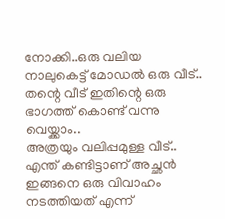നോക്കി..ഒരു വലിയ  നാലുകെട്ട് മോഡൽ ഒരു വീട്..
തന്റെ വീട് ഇതിന്റെ ഒരു ഭാഗത്ത്‌ കൊണ്ട് വന്നു വെയ്ക്കാം..
അത്രയും വലിപ്പമുള്ള വീട്..
എന്ത് കണ്ടിട്ടാണ് അച്ഛൻ ഇങ്ങനെ ഒരു വിവാഹം നടത്തിയത് എന്ന്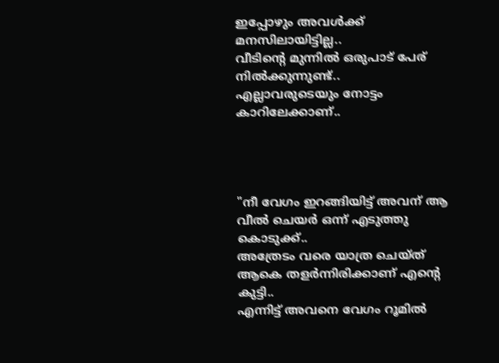ഇപ്പോഴും അവൾക്ക് മനസിലായിട്ടില്ല..
വീടിന്റെ മുന്നിൽ ഒരുപാട് പേര് നിൽക്കുന്നുണ്ട്..
എല്ലാവരുടെയും നോട്ടം കാറിലേക്കാണ്..




"നീ വേഗം ഇറങ്ങിയിട്ട് അവന് ആ വീൽ ചെയർ ഒന്ന് എടുത്തു കൊടുക്ക്..
അത്രേടം വരെ യാത്ര ചെയ്ത് ആകെ തളർന്നിരിക്കാണ് എന്റെ കുട്ടി..
എന്നിട്ട് അവനെ വേഗം റൂമിൽ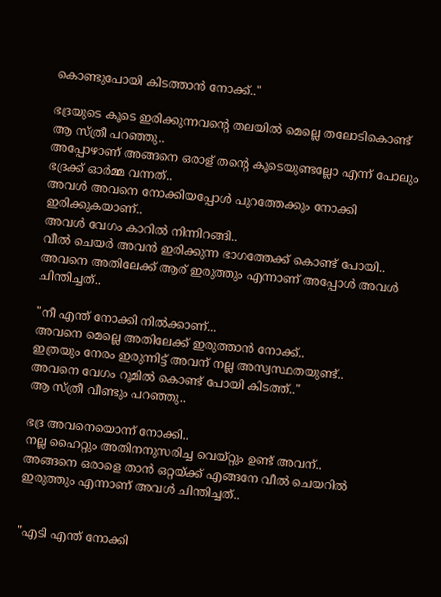കൊണ്ടുപോയി കിടത്താൻ നോക്ക്‌.."

ഭദ്രയുടെ കൂടെ ഇരിക്കുന്നവന്റെ തലയിൽ മെല്ലെ തലോടികൊണ്ട് ആ സ്ത്രീ പറഞ്ഞു..
അപ്പോഴാണ് അങ്ങനെ ഒരാള് തന്റെ കൂടെയുണ്ടല്ലോ എന്ന് പോലും ഭദ്രക്ക് ഓർമ്മ വന്നത്..
അവൾ അവനെ നോക്കിയപ്പോൾ പുറത്തേക്കും നോക്കി ഇരിക്കുകയാണ്..
അവൾ വേഗം കാറിൽ നിന്നിറങ്ങി..
വീൽ ചെയർ അവൻ ഇരിക്കുന്ന ഭാഗത്തേക്ക്‌ കൊണ്ട് പോയി..
അവനെ അതിലേക്ക് ആര് ഇരുത്തും എന്നാണ് അപ്പോൾ അവൾ ചിന്തിച്ചത്..

"നീ എന്ത് നോക്കി നിൽക്കാണ്...
അവനെ മെല്ലെ അതിലേക്ക് ഇരുത്താൻ നോക്ക്‌..
ഇത്രയും നേരം ഇരുന്നിട്ട് അവന് നല്ല അസ്വസ്ഥതയുണ്ട്..
അവനെ വേഗം റൂമിൽ കൊണ്ട് പോയി കിടത്ത്.."
ആ സ്ത്രീ വീണ്ടും പറഞ്ഞു..

ഭദ്ര അവനെയൊന്ന് നോക്കി..
നല്ല ഹൈറ്റും അതിനനുസരിച്ച വെയ്റ്റും ഉണ്ട് അവന്..
അങ്ങനെ ഒരാളെ താൻ ഒറ്റയ്ക്ക് എങ്ങനേ വീൽ ചെയറിൽ ഇരുത്തും എന്നാണ് അവൾ ചിന്തിച്ചത്..


"എടി എന്ത് നോക്കി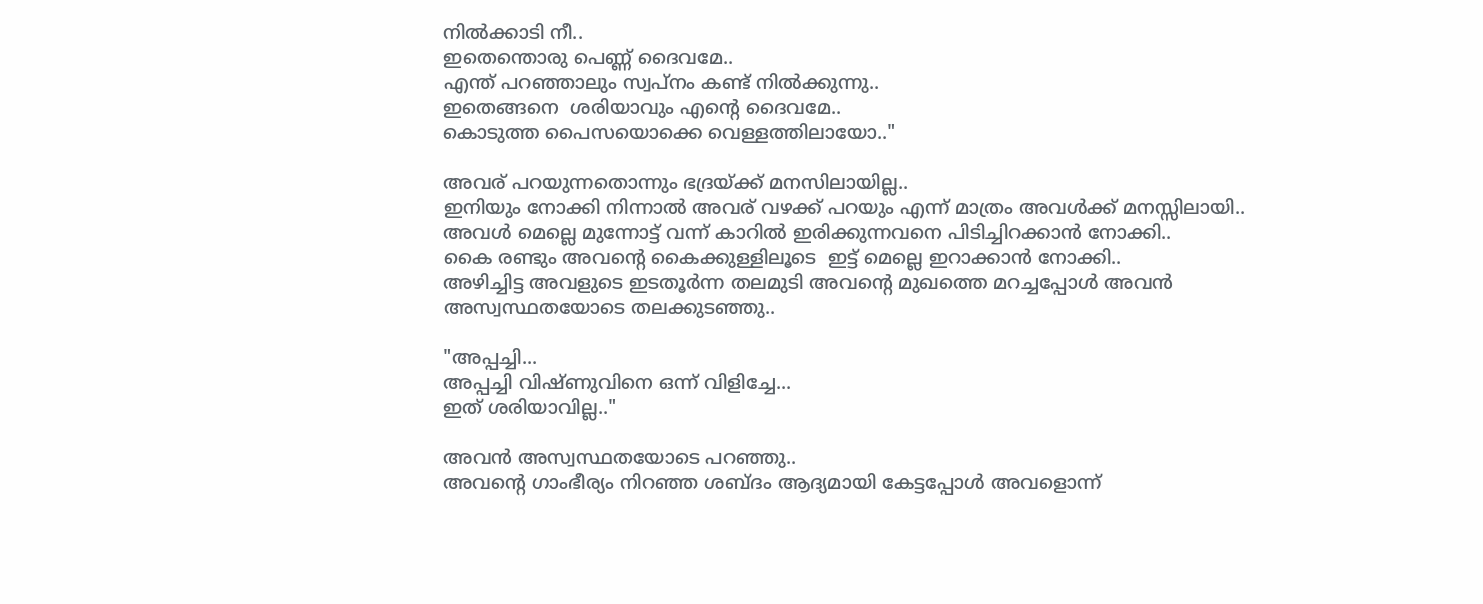നിൽക്കാടി നീ..
ഇതെന്തൊരു പെണ്ണ് ദൈവമേ..
എന്ത് പറഞ്ഞാലും സ്വപ്നം കണ്ട് നിൽക്കുന്നു..
ഇതെങ്ങനെ  ശരിയാവും എന്റെ ദൈവമേ..
കൊടുത്ത പൈസയൊക്കെ വെള്ളത്തിലായോ.."

അവര് പറയുന്നതൊന്നും ഭദ്രയ്ക്ക് മനസിലായില്ല..
ഇനിയും നോക്കി നിന്നാൽ അവര് വഴക്ക് പറയും എന്ന് മാത്രം അവൾക്ക് മനസ്സിലായി..
അവൾ മെല്ലെ മുന്നോട്ട് വന്ന് കാറിൽ ഇരിക്കുന്നവനെ പിടിച്ചിറക്കാൻ നോക്കി..
കൈ രണ്ടും അവന്റെ കൈക്കുള്ളിലൂടെ  ഇട്ട് മെല്ലെ ഇറാക്കാൻ നോക്കി..
അഴിച്ചിട്ട അവളുടെ ഇടതൂർന്ന തലമുടി അവന്റെ മുഖത്തെ മറച്ചപ്പോൾ അവൻ അസ്വസ്ഥതയോടെ തലക്കുടഞ്ഞു..

"അപ്പച്ചി...
അപ്പച്ചി വിഷ്ണുവിനെ ഒന്ന് വിളിച്ചേ...
ഇത് ശരിയാവില്ല.."

അവൻ അസ്വസ്ഥതയോടെ പറഞ്ഞു..
അവന്റെ ഗാംഭീര്യം നിറഞ്ഞ ശബ്ദം ആദ്യമായി കേട്ടപ്പോൾ അവളൊന്ന്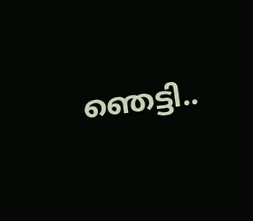ഞെട്ടി..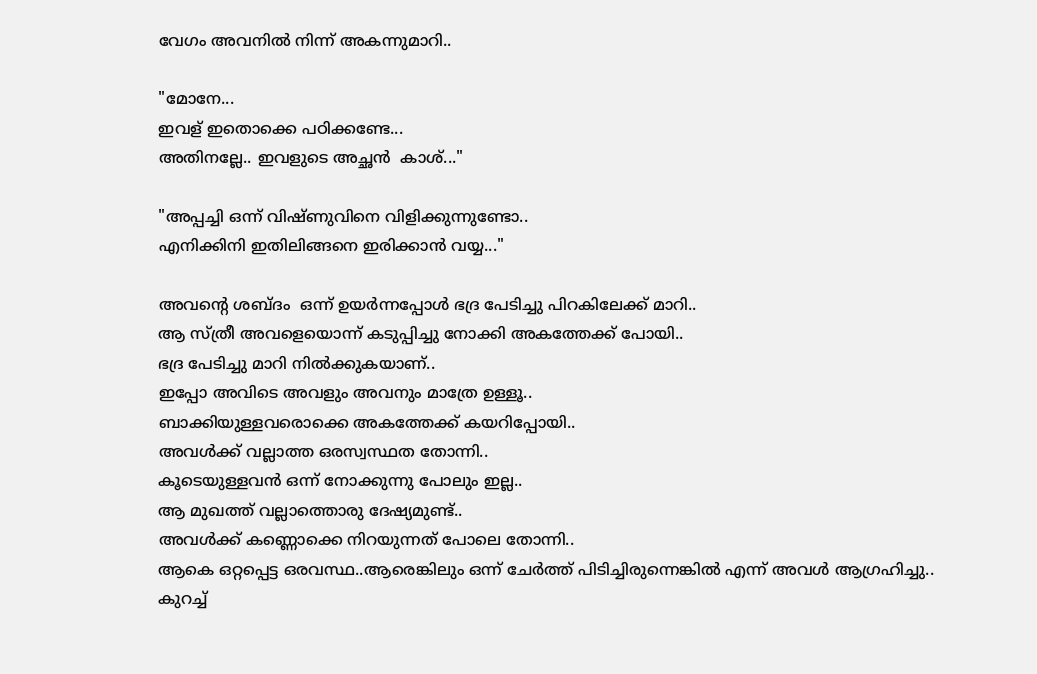വേഗം അവനിൽ നിന്ന് അകന്നുമാറി..

"മോനേ...
ഇവള് ഇതൊക്കെ പഠിക്കണ്ടേ...
അതിനല്ലേ.. ഇവളുടെ അച്ഛൻ  കാശ്..."

"അപ്പച്ചി ഒന്ന് വിഷ്ണുവിനെ വിളിക്കുന്നുണ്ടോ..
എനിക്കിനി ഇതിലിങ്ങനെ ഇരിക്കാൻ വയ്യ..."

അവന്റെ ശബ്‍ദം  ഒന്ന് ഉയർന്നപ്പോൾ ഭദ്ര പേടിച്ചു പിറകിലേക്ക് മാറി..
ആ സ്ത്രീ അവളെയൊന്ന് കടുപ്പിച്ചു നോക്കി അകത്തേക്ക് പോയി..
ഭദ്ര പേടിച്ചു മാറി നിൽക്കുകയാണ്..
ഇപ്പോ അവിടെ അവളും അവനും മാത്രേ ഉള്ളൂ..
ബാക്കിയുള്ളവരൊക്കെ അകത്തേക്ക് കയറിപ്പോയി..
അവൾക്ക് വല്ലാത്ത ഒരസ്വസ്ഥത തോന്നി..
കൂടെയുള്ളവൻ ഒന്ന് നോക്കുന്നു പോലും ഇല്ല..
ആ മുഖത്ത് വല്ലാത്തൊരു ദേഷ്യമുണ്ട്..
അവൾക്ക് കണ്ണൊക്കെ നിറയുന്നത് പോലെ തോന്നി..
ആകെ ഒറ്റപ്പെട്ട ഒരവസ്ഥ..ആരെങ്കിലും ഒന്ന് ചേർത്ത് പിടിച്ചിരുന്നെങ്കിൽ എന്ന് അവൾ ആഗ്രഹിച്ചു..
കുറച്ച്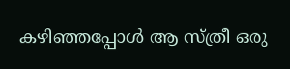കഴിഞ്ഞപ്പോൾ ആ സ്ത്രീ ഒരു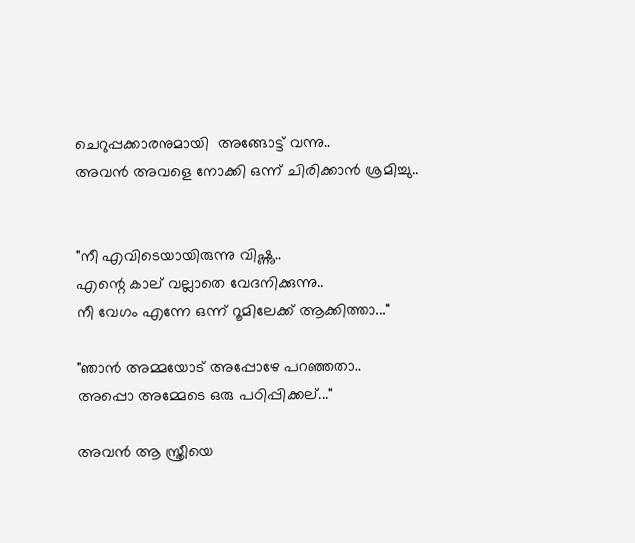ചെറുപ്പക്കാരനുമായി  അങ്ങോട്ട് വന്നു..
അവൻ അവളെ നോക്കി ഒന്ന് ചിരിക്കാൻ ശ്രമിച്ചു..


"നീ എവിടെയായിരുന്നു വിഷ്ണു..
എന്റെ കാല് വല്ലാതെ വേദനിക്കുന്നു..
നീ വേഗം എന്നേ ഒന്ന് റൂമിലേക്ക്‌ ആക്കിത്താ..."

"ഞാൻ അമ്മയോട് അപ്പോഴേ പറഞ്ഞതാ..
അപ്പൊ അമ്മേടെ ഒരു പഠിപ്പിക്കല്..."

അവൻ ആ സ്ത്രീയെ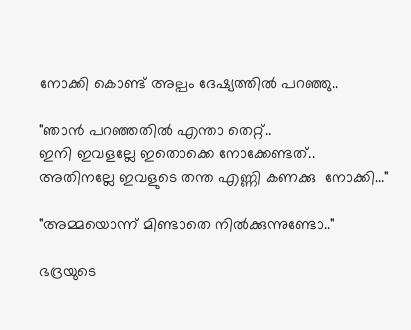നോക്കി കൊണ്ട് അല്പം ദേഷ്യത്തിൽ പറഞ്ഞു..

"ഞാൻ പറഞ്ഞതിൽ എന്താ തെറ്റ്..
ഇനി ഇവളല്ലേ ഇതൊക്കെ നോക്കേണ്ടത്..
അതിനല്ലേ ഇവളുടെ തന്ത എണ്ണി കണക്കു  നോക്കി..."

"അമ്മയൊന്ന് മിണ്ടാതെ നിൽക്കുന്നുണ്ടോ.."

ഭദ്രയുടെ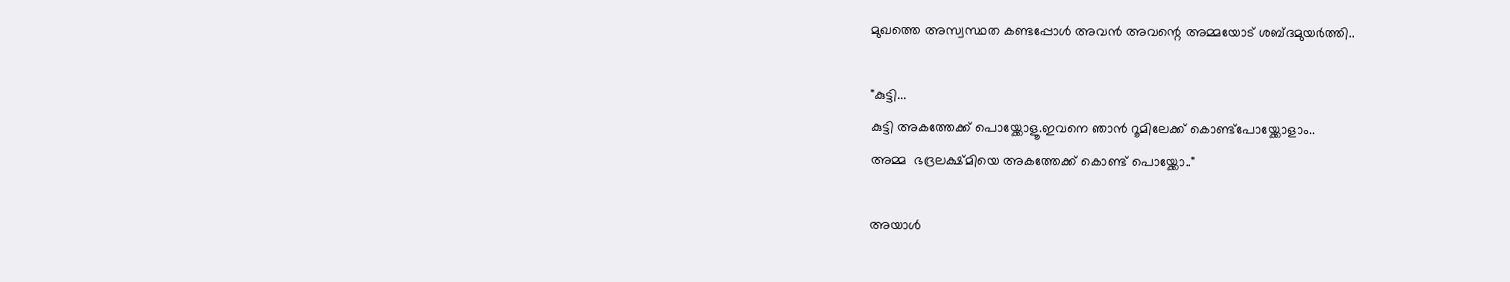മുഖത്തെ അസ്വസ്ഥത കണ്ടപ്പോൾ അവൻ അവന്റെ അമ്മയോട് ശബ്ദമുയർത്തി..

"കുട്ടി...
കുട്ടി അകത്തേക്ക് പൊയ്ക്കോളൂ.ഇവനെ ഞാൻ റൂമിലേക്ക് കൊണ്ട്പോയ്ക്കോളാം..
അമ്മ  ഭദ്രലക്ഷ്മിയെ അകത്തേക്ക് കൊണ്ട് പൊയ്ക്കോ.."

അയാൾ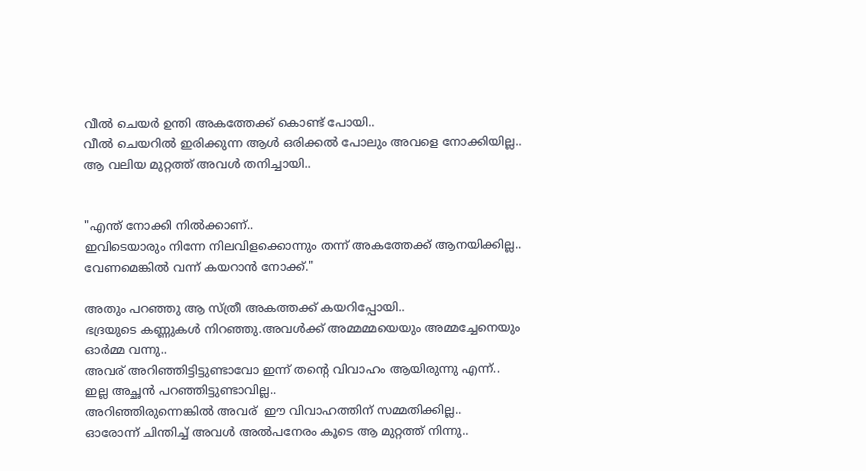വീൽ ചെയർ ഉന്തി അകത്തേക്ക് കൊണ്ട് പോയി..
വീൽ ചെയറിൽ ഇരിക്കുന്ന ആൾ ഒരിക്കൽ പോലും അവളെ നോക്കിയില്ല..
ആ വലിയ മുറ്റത്ത് അവൾ തനിച്ചായി..


"എന്ത് നോക്കി നിൽക്കാണ്..
ഇവിടെയാരും നിന്നേ നിലവിളക്കൊന്നും തന്ന് അകത്തേക്ക് ആനയിക്കില്ല..
വേണമെങ്കിൽ വന്ന് കയറാൻ നോക്ക്‌."

അതും പറഞ്ഞു ആ സ്ത്രീ അകത്തക്ക് കയറിപ്പോയി..
ഭദ്രയുടെ കണ്ണുകൾ നിറഞ്ഞു.അവൾക്ക് അമ്മമ്മയെയും അമ്മച്ചേനെയും ഓർമ്മ വന്നു..
അവര് അറിഞ്ഞിട്ടിട്ടുണ്ടാവോ ഇന്ന് തന്റെ വിവാഹം ആയിരുന്നു എന്ന്..
ഇല്ല അച്ഛൻ പറഞ്ഞിട്ടുണ്ടാവില്ല..
അറിഞ്ഞിരുന്നെങ്കിൽ അവര്  ഈ വിവാഹത്തിന് സമ്മതിക്കില്ല..
ഓരോന്ന് ചിന്തിച്ച് അവൾ അൽപനേരം കൂടെ ആ മുറ്റത്ത് നിന്നു..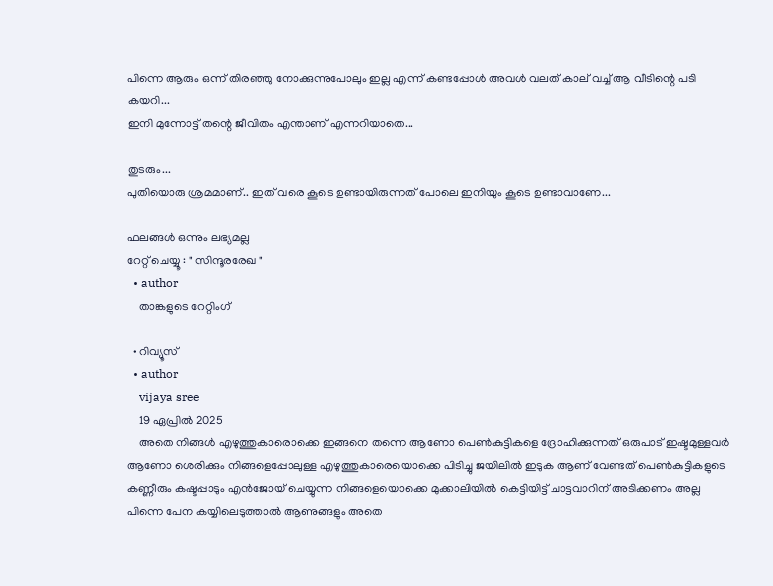പിന്നെ ആരും ഒന്ന് തിരഞ്ഞു നോക്കുന്നുപോലും ഇല്ല എന്ന് കണ്ടപ്പോൾ അവൾ വലത് കാല് വച്ച് ആ വീടിന്റെ പടി കയറി...
ഇനി മുന്നോട്ട് തന്റെ ജീവിതം എന്താണ് എന്നറിയാതെ...

തുടരും...
പുതിയൊരു ശ്രമമാണ്.. ഇത് വരെ കൂടെ ഉണ്ടായിരുന്നത് പോലെ ഇനിയും കൂടെ ഉണ്ടാവാണേ...

ഫലങ്ങള്‍ ഒന്നും ലഭ്യമല്ല
റേറ്റ് ചെയ്യൂ : " സിന്ദൂരരേഖ "
  • author
    താങ്കളുടെ റേറ്റിംഗ്

  • റിവ്യൂസ്
  • author
    vijaya sree
    19 ഏപ്രില്‍ 2025
    അതെ നിങ്ങൾ എഴുത്തുകാരൊക്കെ ഇങ്ങനെ തന്നെ ആണോ പെൺകുട്ടികളെ ദ്രോഹിക്കുന്നത് ഒരുപാട് ഇഷ്ടമുള്ളവർ ആണോ ശെരിക്കും നിങ്ങളെപ്പോലുള്ള എഴുത്തുകാരെയൊക്കെ പിടിച്ചു ജയിലിൽ ഇടുക ആണ് വേണ്ടത് പെൺകുട്ടികളുടെ കണ്ണീരും കഷ്ടപ്പാടും എൻജോയ് ചെയ്യുന്ന നിങ്ങളെയൊക്കെ മുക്കാലിയിൽ കെട്ടിയിട്ട് ചാട്ടവാറിന് അടിക്കണം അല്ല പിന്നെ പേന കയ്യിലെടുത്താൽ ആണുങ്ങളും അതെ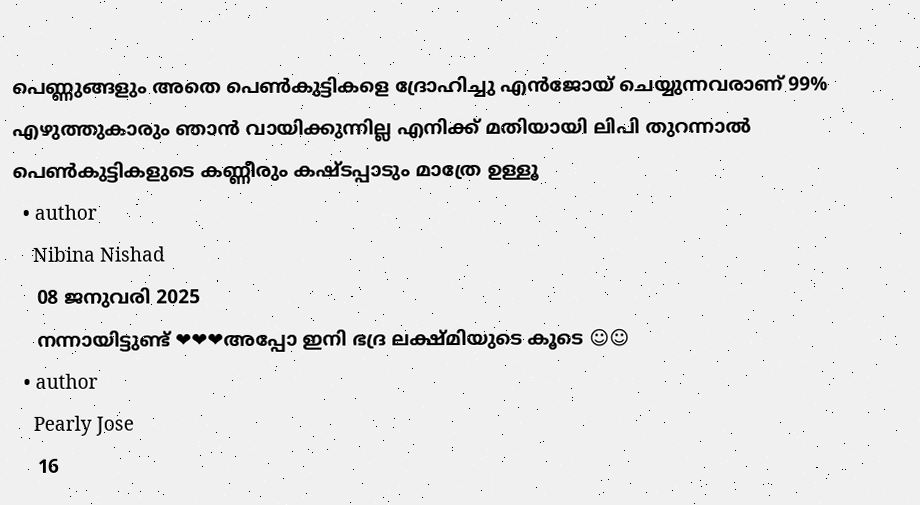പെണ്ണുങ്ങളും അതെ പെൺകുട്ടികളെ ദ്രോഹിച്ചു എൻജോയ് ചെയ്യുന്നവരാണ് 99% എഴുത്തുകാരും ഞാൻ വായിക്കുന്നില്ല എനിക്ക് മതിയായി ലിപി തുറന്നാൽ പെൺകുട്ടികളുടെ കണ്ണീരും കഷ്ടപ്പാടും മാത്രേ ഉള്ളൂ
  • author
    Nibina Nishad
    08 ജനുവരി 2025
    നന്നായിട്ടുണ്ട് ❤❤❤അപ്പോ ഇനി ഭദ്ര ലക്ഷ്മിയുടെ കൂടെ ☺☺
  • author
    Pearly Jose
    16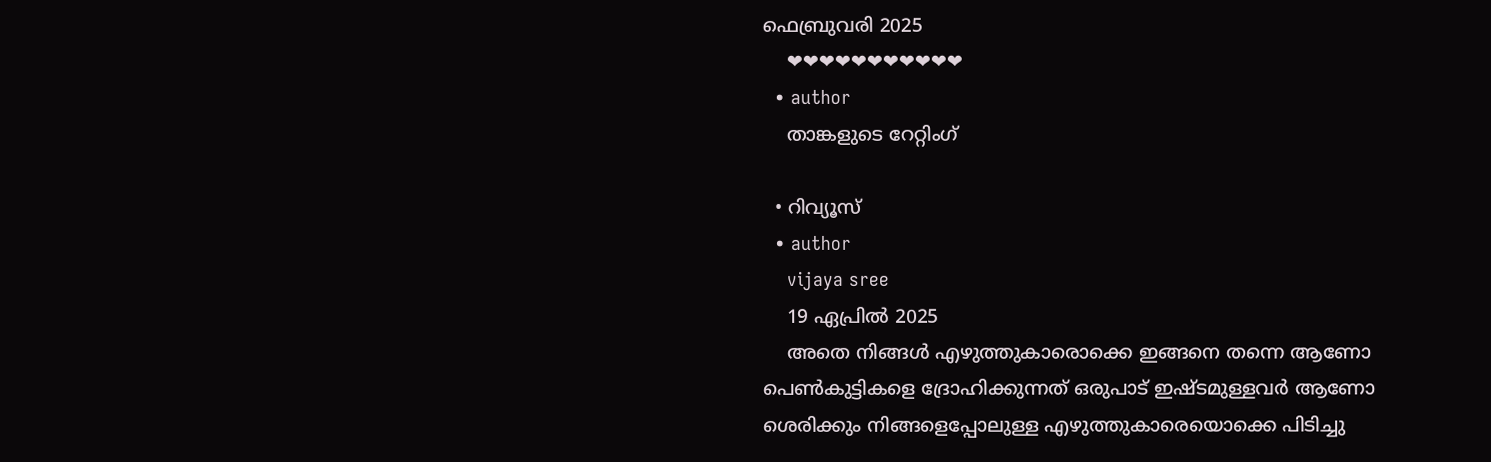ഫെബ്രുവരി 2025
    ❤❤❤❤❤❤❤❤❤❤❤
  • author
    താങ്കളുടെ റേറ്റിംഗ്

  • റിവ്യൂസ്
  • author
    vijaya sree
    19 ഏപ്രില്‍ 2025
    അതെ നിങ്ങൾ എഴുത്തുകാരൊക്കെ ഇങ്ങനെ തന്നെ ആണോ പെൺകുട്ടികളെ ദ്രോഹിക്കുന്നത് ഒരുപാട് ഇഷ്ടമുള്ളവർ ആണോ ശെരിക്കും നിങ്ങളെപ്പോലുള്ള എഴുത്തുകാരെയൊക്കെ പിടിച്ചു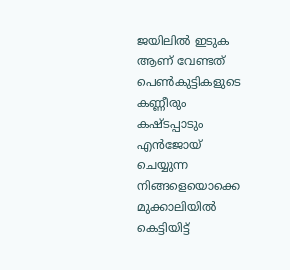ജയിലിൽ ഇടുക ആണ് വേണ്ടത് പെൺകുട്ടികളുടെ കണ്ണീരും കഷ്ടപ്പാടും എൻജോയ് ചെയ്യുന്ന നിങ്ങളെയൊക്കെ മുക്കാലിയിൽ കെട്ടിയിട്ട്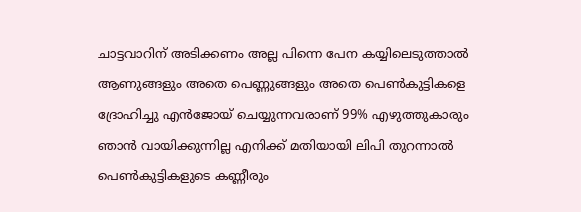ചാട്ടവാറിന് അടിക്കണം അല്ല പിന്നെ പേന കയ്യിലെടുത്താൽ ആണുങ്ങളും അതെ പെണ്ണുങ്ങളും അതെ പെൺകുട്ടികളെ ദ്രോഹിച്ചു എൻജോയ് ചെയ്യുന്നവരാണ് 99% എഴുത്തുകാരും ഞാൻ വായിക്കുന്നില്ല എനിക്ക് മതിയായി ലിപി തുറന്നാൽ പെൺകുട്ടികളുടെ കണ്ണീരും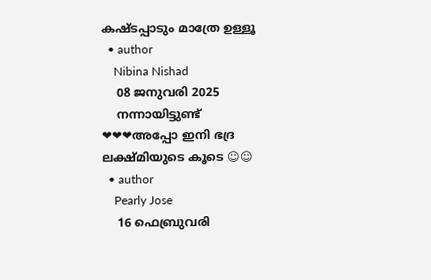കഷ്ടപ്പാടും മാത്രേ ഉള്ളൂ
  • author
    Nibina Nishad
    08 ജനുവരി 2025
    നന്നായിട്ടുണ്ട് ❤❤❤അപ്പോ ഇനി ഭദ്ര ലക്ഷ്മിയുടെ കൂടെ ☺☺
  • author
    Pearly Jose
    16 ഫെബ്രുവരി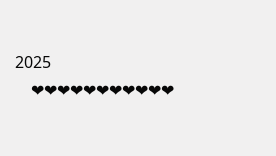2025
    ❤❤❤❤❤❤❤❤❤❤❤